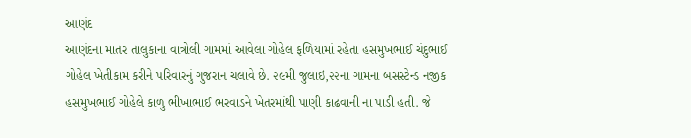આણંદ
આણંદના માતર તાલુકાના વાત્રોલી ગામમાં આવેલા ગોહેલ ફળિયામાં રહેતા હસમુખભાઈ ચંદુભાઈ ગોહેલ ખેતીકામ કરીને પરિવારનું ગુજરાન ચલાવે છે. ૨૯મી જુલાઇ,૨૨ના ગામના બસસ્ટેન્ડ નજીક હસમુખભાઈ ગોહેલે કાળુ ભીખાભાઈ ભરવાડને ખેતરમાંથી પાણી કાઢવાની ના પાડી હતી. જે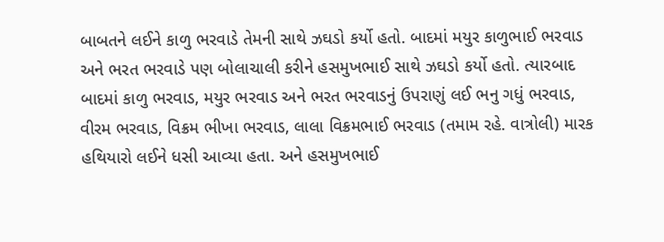બાબતને લઈને કાળુ ભરવાડે તેમની સાથે ઝઘડો કર્યો હતો. બાદમાં મયુર કાળુભાઈ ભરવાડ અને ભરત ભરવાડે પણ બોલાચાલી કરીને હસમુખભાઈ સાથે ઝઘડો કર્યો હતો. ત્યારબાદ બાદમાં કાળુ ભરવાડ, મયુર ભરવાડ અને ભરત ભરવાડનું ઉપરાણું લઈ ભનુ ગધું ભરવાડ, વીરમ ભરવાડ, વિક્રમ ભીખા ભરવાડ, લાલા વિક્રમભાઈ ભરવાડ (તમામ રહે. વાત્રોલી) મારક હથિયારો લઈને ધસી આવ્યા હતા. અને હસમુખભાઈ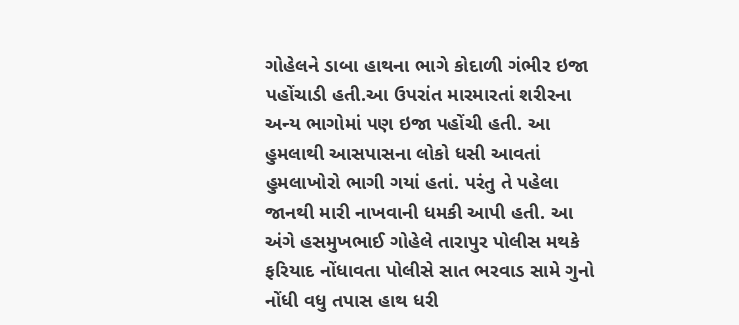ગોહેલને ડાબા હાથના ભાગે કોદાળી ગંભીર ઇજા પહોંચાડી હતી.આ ઉપરાંત મારમારતાં શરીરના અન્ય ભાગોમાં પણ ઇજા પહોંચી હતી. આ હુમલાથી આસપાસના લોકો ધસી આવતાં હુમલાખોરો ભાગી ગયાં હતાં. પરંતુ તે પહેલા જાનથી મારી નાખવાની ધમકી આપી હતી. આ અંગે હસમુખભાઈ ગોહેલે તારાપુર પોલીસ મથકે ફરિયાદ નોંધાવતા પોલીસે સાત ભરવાડ સામે ગુનો નોંધી વધુ તપાસ હાથ ધરી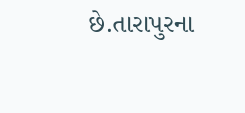છે.તારાપુરના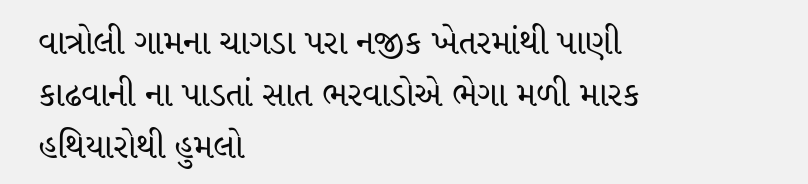વાત્રોલી ગામના ચાગડા પરા નજીક ખેતરમાંથી પાણી કાઢવાની ના પાડતાં સાત ભરવાડોએ ભેગા મળી મારક હથિયારોથી હુમલો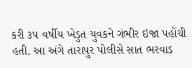કરી ૩૫ વર્ષીય ખેડુત યુવકને ગંભીર ઇજા પહોંચી હતી. આ અંગે તારાપુર પોલીસે સાત ભરવાડ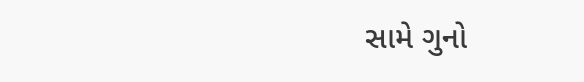સામે ગુનો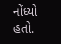નોંધ્યો હતો.